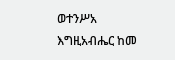ወተንሥአ እግዚአብሔር ከመ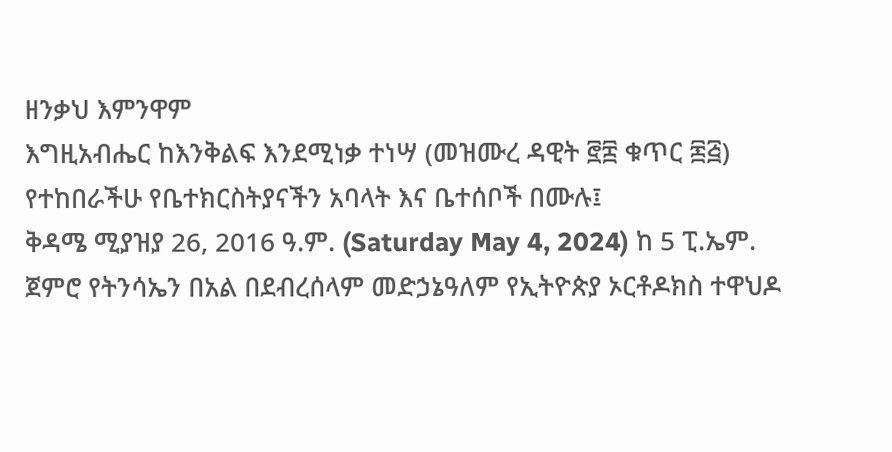ዘንቃህ እምንዋም
እግዚአብሔር ከእንቅልፍ እንደሚነቃ ተነሣ (መዝሙረ ዳዊት ፸፰ ቁጥር ፷፭)
የተከበራችሁ የቤተክርስትያናችን አባላት እና ቤተሰቦች በሙሉ፤
ቅዳሜ ሚያዝያ 26, 2016 ዓ.ም. (Saturday May 4, 2024) ከ 5 ፒ.ኤም. ጀምሮ የትንሳኤን በአል በደብረሰላም መድኃኔዓለም የኢትዮጵያ ኦርቶዶክስ ተዋህዶ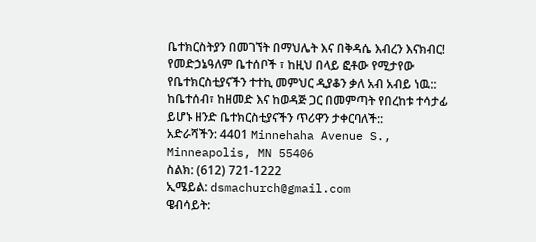ቤተክርስትያን በመገኘት በማህሌት እና በቅዳሴ እብረን እናክብር!
የመድኃኔዓለም ቤተሰቦች ፣ ከዚህ በላይ ፎቶው የሚታየው የቤተክርስቲያናችን ተተኪ መምህር ዲያቆን ቃለ አብ አብይ ነዉ::
ከቤተሰብ፣ ከዘመድ እና ከወዳጅ ጋር በመምጣት የበረከቱ ተሳታፊ ይሆኑ ዘንድ ቤተክርስቲያናችን ጥሪዋን ታቀርባለች::
አድራሻችን: 4401 Minnehaha Avenue S., Minneapolis, MN 55406
ስልክ: (612) 721-1222
ኢሜይል: dsmachurch@gmail.com
ዌብሳይት: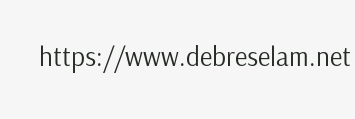https://www.debreselam.net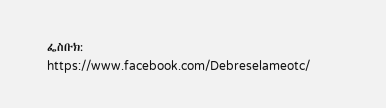ፌስቡክ: https://www.facebook.com/Debreselameotc/